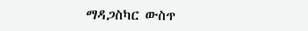ማዳጋስካር ውስጥ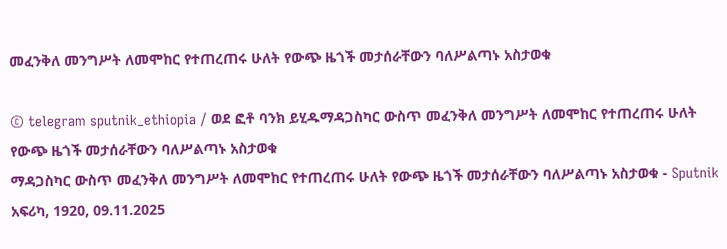መፈንቅለ መንግሥት ለመሞከር የተጠረጠሩ ሁለት የውጭ ዜጎች መታሰራቸውን ባለሥልጣኑ አስታወቁ

© telegram sputnik_ethiopia / ወደ ፎቶ ባንክ ይሂዱማዳጋስካር ውስጥ መፈንቅለ መንግሥት ለመሞከር የተጠረጠሩ ሁለት የውጭ ዜጎች መታሰራቸውን ባለሥልጣኑ አስታወቁ
ማዳጋስካር ውስጥ መፈንቅለ መንግሥት ለመሞከር የተጠረጠሩ ሁለት የውጭ ዜጎች መታሰራቸውን ባለሥልጣኑ አስታወቁ - Sputnik አፍሪካ, 1920, 09.11.2025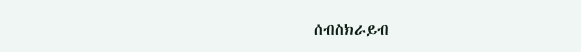ሰብስክራይብ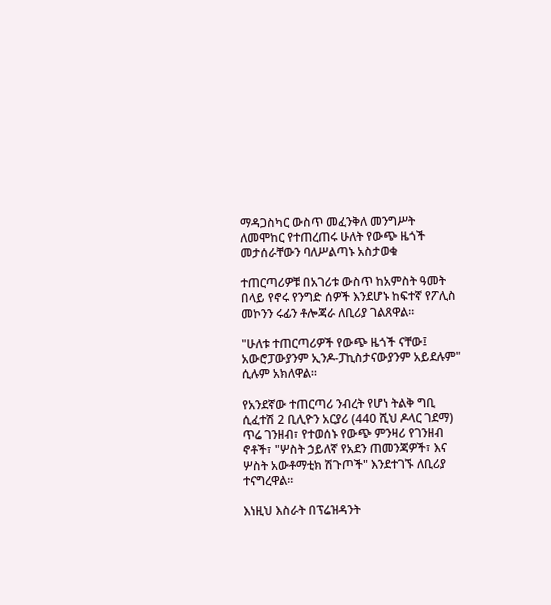ማዳጋስካር ውስጥ መፈንቅለ መንግሥት ለመሞከር የተጠረጠሩ ሁለት የውጭ ዜጎች መታሰራቸውን ባለሥልጣኑ አስታወቁ

ተጠርጣሪዎቹ በአገሪቱ ውስጥ ከአምስት ዓመት በላይ የኖሩ የንግድ ሰዎች እንደሆኑ ከፍተኛ የፖሊስ መኮንን ሩፊን ቶሎጃራ ለቢሪያ ገልጸዋል።

"ሁለቱ ተጠርጣሪዎች የውጭ ዜጎች ናቸው፤ አውሮፓውያንም ኢንዶ-ፓኪስታናውያንም አይደሉም" ሲሉም አክለዋል።

የአንደኛው ተጠርጣሪ ንብረት የሆነ ትልቅ ግቢ ሲፈተሽ 2 ቢሊዮን አርያሪ (440 ሺህ ዶላር ገደማ) ጥሬ ገንዘብ፣ የተወሰኑ የውጭ ምንዛሪ የገንዘብ ኖቶች፣ "ሦስት ኃይለኛ የአደን ጠመንጃዎች፣ እና ሦስት አውቶማቲክ ሽጉጦች" እንደተገኙ ለቢሪያ ተናግረዋል።

እነዚህ እስራት በፕሬዝዳንት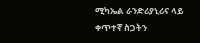ሚካኤል ራንድሪያኒሪና ላይ ቀጥተኛ ስጋትን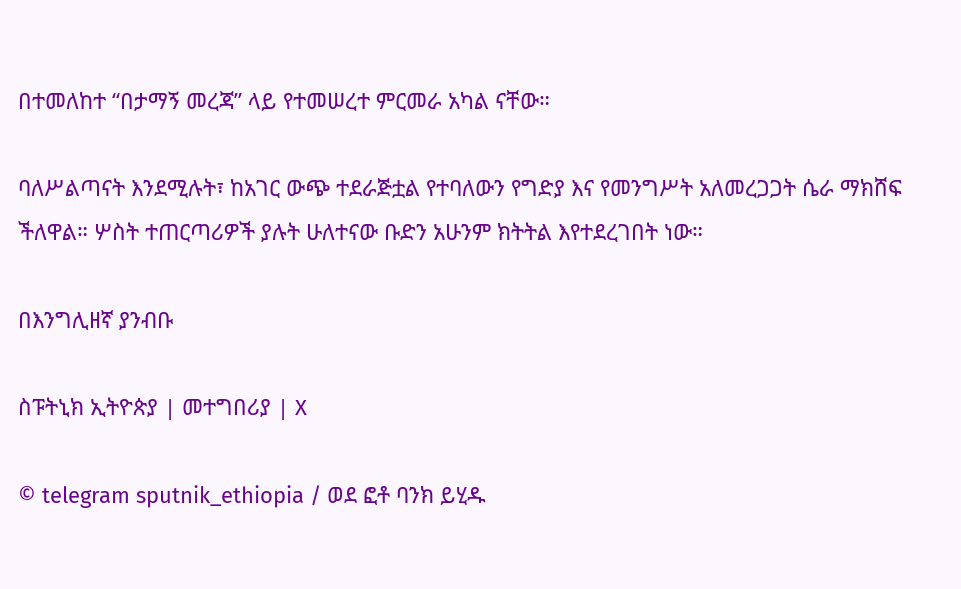በተመለከተ “በታማኝ መረጃ” ላይ የተመሠረተ ምርመራ አካል ናቸው።

ባለሥልጣናት እንደሚሉት፣ ከአገር ውጭ ተደራጅቷል የተባለውን የግድያ እና የመንግሥት አለመረጋጋት ሴራ ማክሸፍ ችለዋል። ሦስት ተጠርጣሪዎች ያሉት ሁለተናው ቡድን አሁንም ክትትል እየተደረገበት ነው።

በእንግሊዘኛ ያንብቡ

ስፑትኒክ ኢትዮጵያ | መተግበሪያ | X

© telegram sputnik_ethiopia / ወደ ፎቶ ባንክ ይሂዱ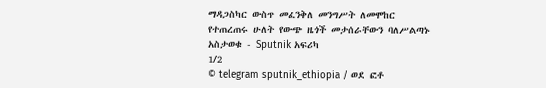ማዳጋስካር ውስጥ መፈንቅለ መንግሥት ለመሞከር የተጠረጠሩ ሁለት የውጭ ዜጎች መታሰራቸውን ባለሥልጣኑ አስታወቁ - Sputnik አፍሪካ
1/2
© telegram sputnik_ethiopia / ወደ ፎቶ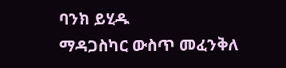ባንክ ይሂዱ
ማዳጋስካር ውስጥ መፈንቅለ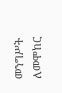መንግሥት ለመሞከር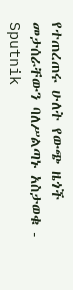የተጠረጠሩ ሁለት የውጭ ዜጎች መታሰራቸውን ባለሥልጣኑ አስታወቁ - Sputnik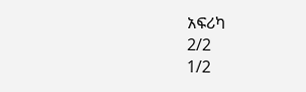አፍሪካ
2/2
1/2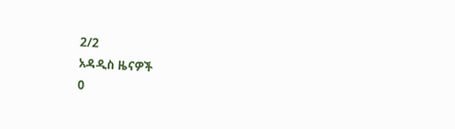2/2
አዳዲስ ዜናዎች
0